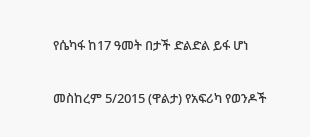የሴካፋ ከ17 ዓመት በታች ድልድል ይፋ ሆነ

መስከረም 5/2015 (ዋልታ) የአፍሪካ የወንዶች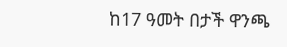ከ17 ዓመት በታች ዋንጫ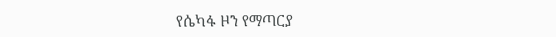የሴካፋ ዞን የማጣርያ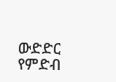ውድድር የምድብ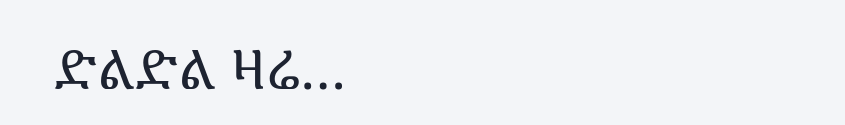ድልድል ዛሬ…